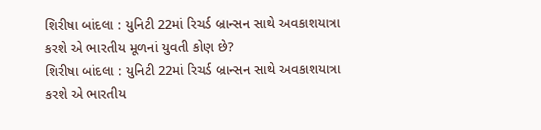શિરીષા બાંદલા : યુનિટી 22માં રિચર્ડ બ્રાન્સન સાથે અવકાશયાત્રા કરશે એ ભારતીય મૂળનાં યુવતી કોણ છે?
શિરીષા બાંદલા : યુનિટી 22માં રિચર્ડ બ્રાન્સન સાથે અવકાશયાત્રા કરશે એ ભારતીય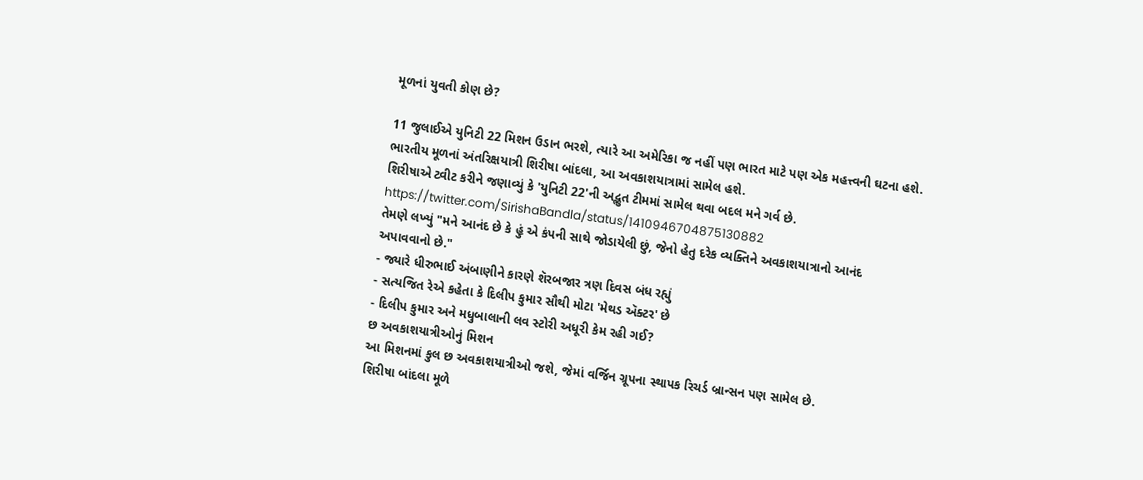મૂળનાં યુવતી કોણ છે?

11 જુલાઈએ યુનિટી 22 મિશન ઉડાન ભરશે, ત્યારે આ અમેરિકા જ નહીં પણ ભારત માટે પણ એક મહત્ત્વની ઘટના હશે. ભારતીય મૂળનાં અંતરિક્ષયાત્રી શિરીષા બાંદલા, આ અવકાશયાત્રામાં સામેલ હશે.
શિરીષાએ ટ્વીટ કરીને જણાવ્યું કે 'યુનિટી 22'ની અદ્ભુત ટીમમાં સામેલ થવા બદલ મને ગર્વ છે.
https://twitter.com/SirishaBandla/status/1410946704875130882
તેમણે લખ્યું "મને આનંદ છે કે હું એ કંપની સાથે જોડાયેલી છું, જેનો હેતુ દરેક વ્યક્તિને અવકાશયાત્રાનો આનંદ અપાવવાનો છે."
- જ્યારે ધીરુભાઈ અંબાણીને કારણે શૅરબજાર ત્રણ દિવસ બંધ રહ્યું
- સત્યજિત રેએ કહેતા કે દિલીપ કુમાર સૌથી મોટા 'મેથડ ઍક્ટર' છે
- દિલીપ કુમાર અને મધુબાલાની લવ સ્ટોરી અધૂરી કેમ રહી ગઈ?
છ અવકાશયાત્રીઓનું મિશન
આ મિશનમાં કુલ છ અવકાશયાત્રીઓ જશે, જેમાં વર્જિન ગ્રૂપના સ્થાપક રિચર્ડ બ્રાન્સન પણ સામેલ છે.
શિરીષા બાંદલા મૂળે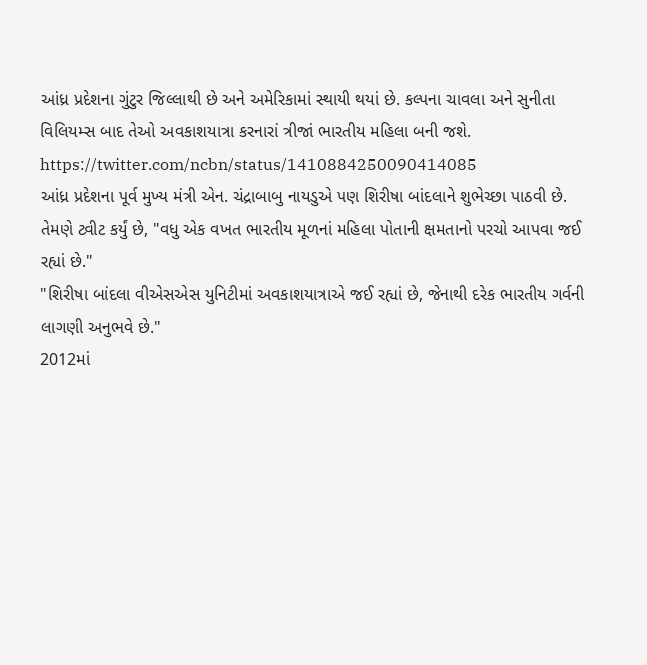આંધ્ર પ્રદેશના ગુંટુર જિલ્લાથી છે અને અમેરિકામાં સ્થાયી થયાં છે. કલ્પના ચાવલા અને સુનીતા વિલિયમ્સ બાદ તેઓ અવકાશયાત્રા કરનારાં ત્રીજાં ભારતીય મહિલા બની જશે.
https://twitter.com/ncbn/status/1410884250090414085
આંધ્ર પ્રદેશના પૂર્વ મુખ્ય મંત્રી એન. ચંદ્રાબાબુ નાયડુએ પણ શિરીષા બાંદલાને શુભેચ્છા પાઠવી છે.
તેમણે ટ્વીટ કર્યું છે, "વધુ એક વખત ભારતીય મૂળનાં મહિલા પોતાની ક્ષમતાનો પરચો આપવા જઈ રહ્યાં છે."
"શિરીષા બાંદલા વીએસએસ યુનિટીમાં અવકાશયાત્રાએ જઈ રહ્યાં છે, જેનાથી દરેક ભારતીય ગર્વની લાગણી અનુભવે છે."
2012માં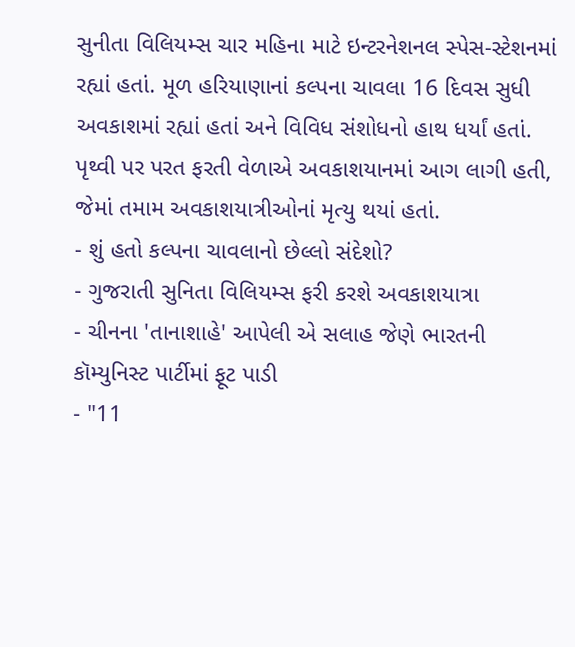સુનીતા વિલિયમ્સ ચાર મહિના માટે ઇન્ટરનેશનલ સ્પેસ-સ્ટેશનમાં રહ્યાં હતાં. મૂળ હરિયાણાનાં કલ્પના ચાવલા 16 દિવસ સુધી અવકાશમાં રહ્યાં હતાં અને વિવિધ સંશોધનો હાથ ધર્યાં હતાં. પૃથ્વી પર પરત ફરતી વેળાએ અવકાશયાનમાં આગ લાગી હતી, જેમાં તમામ અવકાશયાત્રીઓનાં મૃત્યુ થયાં હતાં.
- શું હતો કલ્પના ચાવલાનો છેલ્લો સંદેશો?
- ગુજરાતી સુનિતા વિલિયમ્સ ફરી કરશે અવકાશયાત્રા
- ચીનના 'તાનાશાહે' આપેલી એ સલાહ જેણે ભારતની કૉમ્યુનિસ્ટ પાર્ટીમાં ફૂટ પાડી
- "11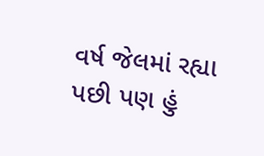વર્ષ જેલમાં રહ્યા પછી પણ હું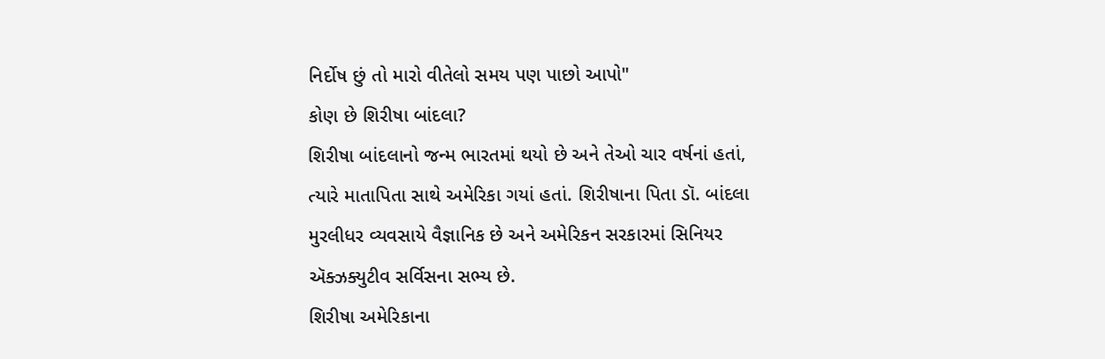નિર્દોષ છું તો મારો વીતેલો સમય પણ પાછો આપો"
કોણ છે શિરીષા બાંદલા?
શિરીષા બાંદલાનો જન્મ ભારતમાં થયો છે અને તેઓ ચાર વર્ષનાં હતાં, ત્યારે માતાપિતા સાથે અમેરિકા ગયાં હતાં. શિરીષાના પિતા ડૉ. બાંદલા મુરલીધર વ્યવસાયે વૈજ્ઞાનિક છે અને અમેરિકન સરકારમાં સિનિયર ઍક્ઝક્યુટીવ સર્વિસના સભ્ય છે.
શિરીષા અમેરિકાના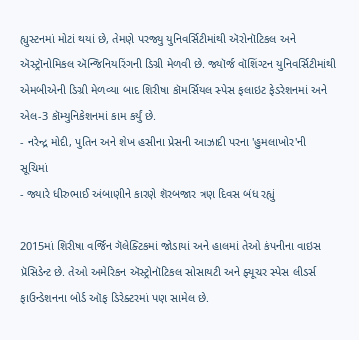હ્યુસ્ટનમાં મોટાં થયાં છે, તેમણે પરજ્યુ યુનિવર્સિટીમાંથી ઍરોનૉટિકલ અને ઍસ્ટ્રૉનોમિકલ ઍન્જિનિયરિંગની ડિગ્રી મેળવી છે. જ્યૉર્જ વૉશિંગ્ટન યુનિવર્સિટીમાંથી એમબીએની ડિગ્રી મેળવ્યા બાદ શિરીષા કૉમર્સિયલ સ્પેસ ફલાઇટ ફેડરેશનમાં અને એલ-3 કૉમ્યુનિકેશનમાં કામ કર્યું છે.
- નરેન્દ્ર મોદી, પુતિન અને શેખ હસીના પ્રેસની આઝાદી પરના 'હુમલાખોર'ની સૂચિમાં
- જ્યારે ધીરુભાઈ અંબાણીને કારણે શૅરબજાર ત્રણ દિવસ બંધ રહ્યું

2015માં શિરીષા વર્જિન ગૅલેક્ટિકમાં જોડાયાં અને હાલમાં તેઓ કંપનીના વાઇસ પ્રૅસિડેન્ટ છે. તેઓ અમેરિકન ઍસ્ટ્રોનૉટિકલ સોસાયટી અને ફ્યૂચર સ્પેસ લીડર્સ ફાઉન્ડેશનના બોર્ડ ઑફ ડિરેક્ટરમાં પણ સામેલ છે.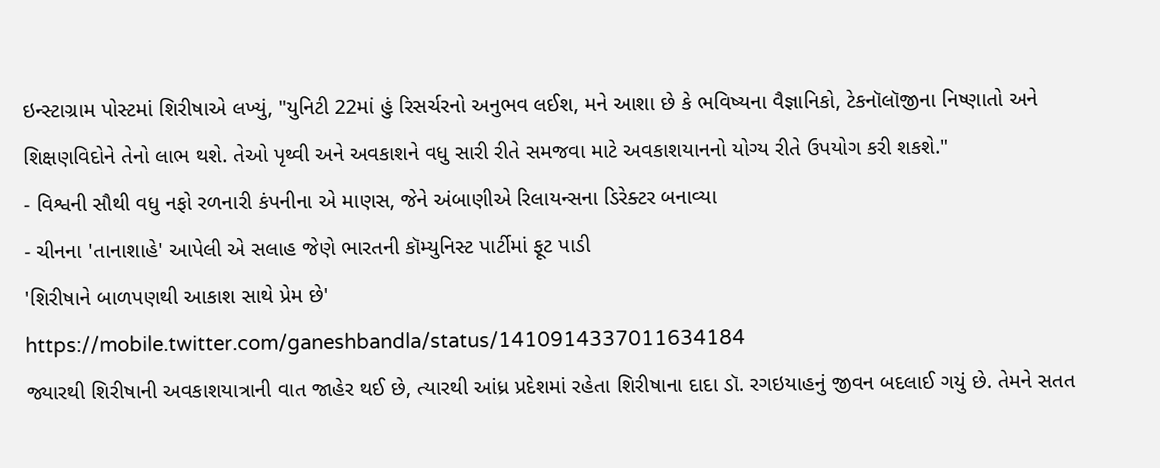ઇન્સ્ટાગ્રામ પોસ્ટમાં શિરીષાએ લખ્યું, "યુનિટી 22માં હું રિસર્ચરનો અનુભવ લઈશ, મને આશા છે કે ભવિષ્યના વૈજ્ઞાનિકો, ટેકનૉલૉજીના નિષ્ણાતો અને શિક્ષણવિદોને તેનો લાભ થશે. તેઓ પૃથ્વી અને અવકાશને વધુ સારી રીતે સમજવા માટે અવકાશયાનનો યોગ્ય રીતે ઉપયોગ કરી શકશે."
- વિશ્વની સૌથી વધુ નફો રળનારી કંપનીના એ માણસ, જેને અંબાણીએ રિલાયન્સના ડિરેક્ટર બનાવ્યા
- ચીનના 'તાનાશાહે' આપેલી એ સલાહ જેણે ભારતની કૉમ્યુનિસ્ટ પાર્ટીમાં ફૂટ પાડી
'શિરીષાને બાળપણથી આકાશ સાથે પ્રેમ છે'
https://mobile.twitter.com/ganeshbandla/status/1410914337011634184
જ્યારથી શિરીષાની અવકાશયાત્રાની વાત જાહેર થઈ છે, ત્યારથી આંધ્ર પ્રદેશમાં રહેતા શિરીષાના દાદા ડૉ. રગઇયાહનું જીવન બદલાઈ ગયું છે. તેમને સતત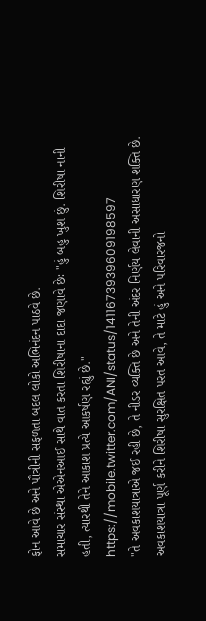ફોન આવે છે અને પૌત્રીની સફળતા બદલ લોકો અભિનંદન પાઠવે છે.
સમાચાર સંસ્થા એએનઆઈ સાથે વાત કરતા શિરીષાના દાદા જણાવે છેઃ "હું બહુ ખુશ છું. શિરીષા નાની હતી, ત્યારથી તેને આકાશ પ્રત્યે આકર્ષણ રહ્યું છે."
https://mobile.twitter.com/ANI/status/1411673939609198597
"તે અવકાશયાત્રાએ જઈ રહી છે, તે નીડર વ્યક્તિ છે અને તેની અંદર નિર્ણય લેવાની અસાધારણ શક્તિ છે. અવકાશયાત્રા પૂર્ણ કરીને શિરીષા સુરક્ષિત પરત આવે, તે માટે હું અને પરિવારજનો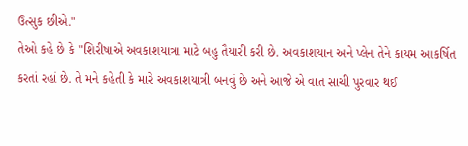ઉત્સુક છીએ."
તેઓ કહે છે કે "શિરીષાએ અવકાશયાત્રા માટે બહુ તૈયારી કરી છે. અવકાશયાન અને પ્લેન તેને કાયમ આકર્ષિત કરતાં રહાં છે. તે મને કહેતી કે મારે અવકાશયાત્રી બનવું છે અને આજે એ વાત સાચી પુરવાર થઈ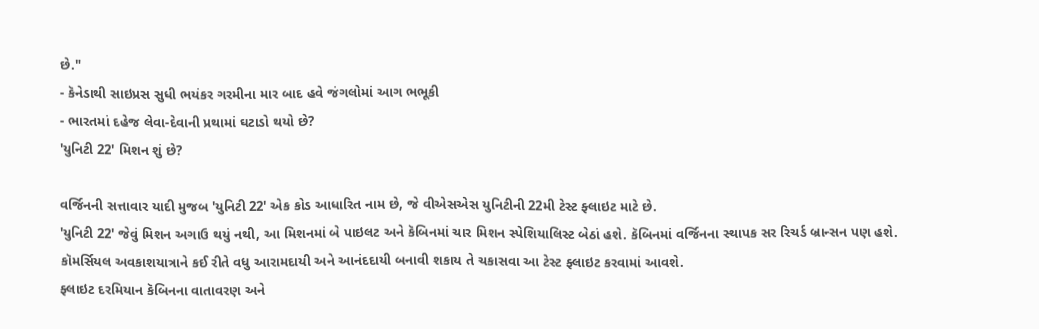છે."
- કૅનેડાથી સાઇપ્રસ સુધી ભયંકર ગરમીના માર બાદ હવે જંગલોમાં આગ ભભૂકી
- ભારતમાં દહેજ લેવા-દેવાની પ્રથામાં ઘટાડો થયો છે?
'યુનિટી 22' મિશન શું છે?

વર્જિનની સત્તાવાર યાદી મુજબ 'યુનિટી 22' એક કોડ આધારિત નામ છે, જે વીએસએસ યુનિટીની 22મી ટેસ્ટ ફ્લાઇટ માટે છે.
'યુનિટી 22' જેવું મિશન અગાઉ થયું નથી, આ મિશનમાં બે પાઇલટ અને કૅબિનમાં ચાર મિશન સ્પેશિયાલિસ્ટ બેઠાં હશે. કૅબિનમાં વર્જિનના સ્થાપક સર રિચર્ડ બ્રાન્સન પણ હશે.
કૉમર્સિયલ અવકાશયાત્રાને કઈ રીતે વધુ આરામદાયી અને આનંદદાયી બનાવી શકાય તે ચકાસવા આ ટેસ્ટ ફ્લાઇટ કરવામાં આવશે.
ફ્લાઇટ દરમિયાન કૅબિનના વાતાવરણ અને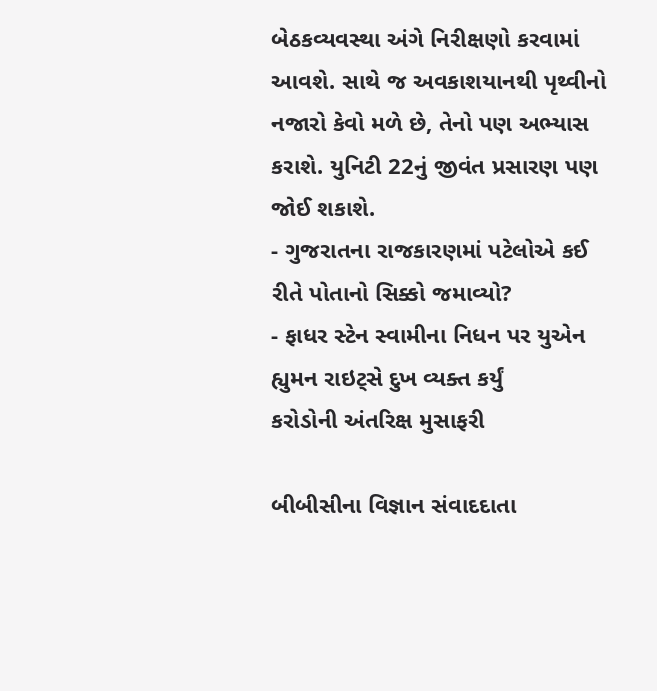બેઠકવ્યવસ્થા અંગે નિરીક્ષણો કરવામાં આવશે. સાથે જ અવકાશયાનથી પૃથ્વીનો નજારો કેવો મળે છે, તેનો પણ અભ્યાસ કરાશે. યુનિટી 22નું જીવંત પ્રસારણ પણ જોઈ શકાશે.
- ગુજરાતના રાજકારણમાં પટેલોએ કઈ રીતે પોતાનો સિક્કો જમાવ્યો?
- ફાધર સ્ટેન સ્વામીના નિધન પર યુએન હ્યુમન રાઇટ્સે દુખ વ્યક્ત કર્યું
કરોડોની અંતરિક્ષ મુસાફરી

બીબીસીના વિજ્ઞાન સંવાદદાતા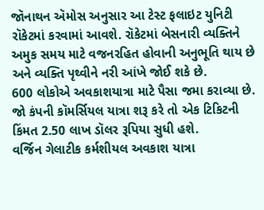જૉનાથન ઍમોસ અનુસાર આ ટેસ્ટ ફલાઇટ યુનિટી રૉકેટમાં કરવામાં આવશે. રૉકેટમાં બેસનારી વ્યક્તિને અમુક સમય માટે વજનરહિત હોવાની અનુભૂતિ થાય છે અને વ્યક્તિ પૃથ્વીને નરી આંખે જોઈ શકે છે.
600 લોકોએ અવકાશયાત્રા માટે પૈસા જમા કરાવ્યા છે. જો કંપની કૉમર્સિયલ યાત્રા શરૂ કરે તો એક ટિકિટની કિંમત 2.50 લાખ ડૉલર રૂપિયા સુધી હશે.
વર્જિન ગેલાટીક કર્મશીયલ અવકાશ યાત્રા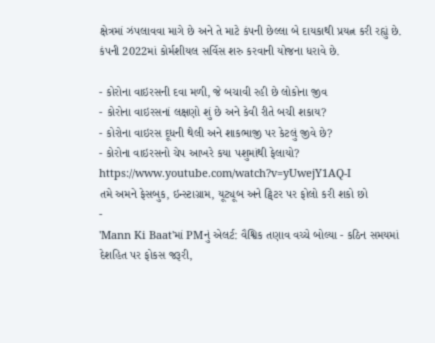ક્ષેત્રમાં ઝંપલાવવા માગે છે અને તે માટે કંપની છેલ્લા બે દાયકાથી પ્રયત્ન કરી રહ્યું છે. કંપની 2022માં કોર્મશીયલ સર્વિસ શરુ કરવાની યોજના ધરાવે છે.

- કોરોના વાઇરસની દવા મળી, જે બચાવી રહી છે લોકોના જીવ
- કોરોના વાઇરસનાં લક્ષણો શું છે અને કેવી રીતે બચી શકાય?
- કોરોના વાઇરસ દૂધની થેલી અને શાકભાજી પર કેટલું જીવે છે?
- કોરોના વાઇરસનો ચેપ આખરે કયા પશુમાંથી ફેલાયો?
https://www.youtube.com/watch?v=yUwejY1AQ-I
તમે અમને ફેસબુક, ઇન્સ્ટાગ્રામ, યૂટ્યૂબ અને ટ્વિટર પર ફોલો કરી શકો છો
-
'Mann Ki Baat'માં PMનું એલર્ટ: વૈશ્વિક તણાવ વચ્ચે બોલ્યા - કઠિન સમયમાં દેશહિત પર ફોકસ જરૂરી,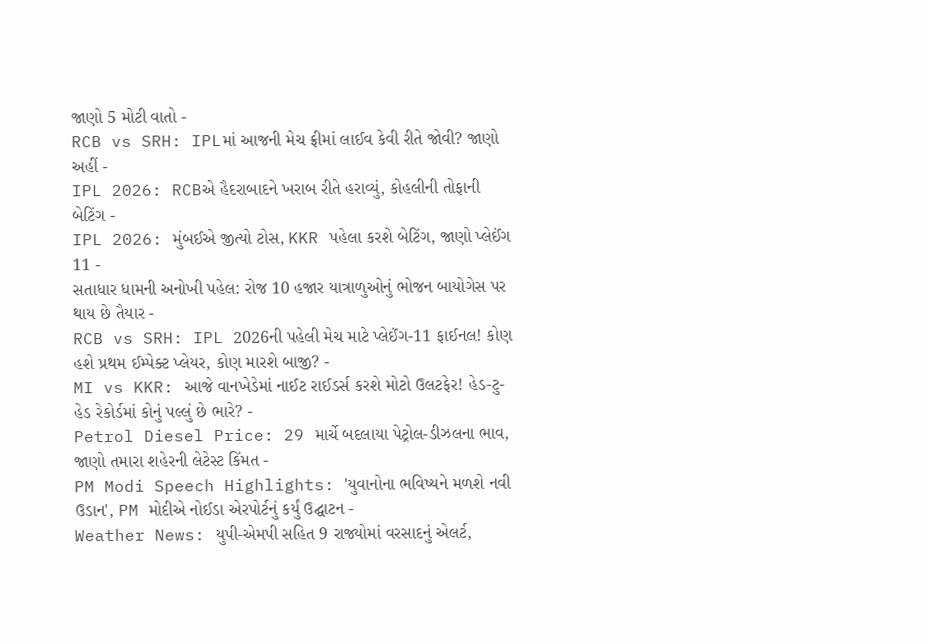જાણો 5 મોટી વાતો -
RCB vs SRH: IPLમાં આજની મેચ ફ્રીમાં લાઈવ કેવી રીતે જોવી? જાણો અહીં -
IPL 2026: RCBએ હૈદરાબાદને ખરાબ રીતે હરાવ્યું, કોહલીની તોફાની બેટિંગ -
IPL 2026: મુંબઈએ જીત્યો ટોસ, KKR પહેલા કરશે બેટિંગ, જાણો પ્લેઈંગ 11 -
સતાધાર ધામની અનોખી પહેલ: રોજ 10 હજાર યાત્રાળુઓનું ભોજન બાયોગેસ પર થાય છે તૈયાર -
RCB vs SRH: IPL 2026ની પહેલી મેચ માટે પ્લેઈંગ-11 ફાઈનલ! કોણ હશે પ્રથમ ઈમ્પેક્ટ પ્લેયર, કોણ મારશે બાજી? -
MI vs KKR: આજે વાનખેડેમાં નાઈટ રાઈડર્સ કરશે મોટો ઉલટફેર! હેડ-ટુ-હેડ રેકોર્ડમાં કોનું પલ્લું છે ભારે? -
Petrol Diesel Price: 29 માર્ચે બદલાયા પેટ્રોલ-ડીઝલના ભાવ, જાણો તમારા શહેરની લેટેસ્ટ કિંમત -
PM Modi Speech Highlights: 'યુવાનોના ભવિષ્યને મળશે નવી ઉડાન', PM મોદીએ નોઈડા એરપોર્ટનું કર્યું ઉદ્ઘાટન -
Weather News: યુપી-એમપી સહિત 9 રાજ્યોમાં વરસાદનું એલર્ટ,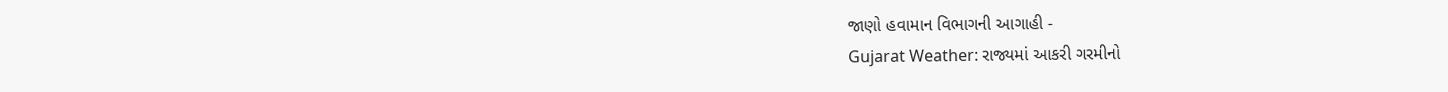જાણો હવામાન વિભાગની આગાહી -
Gujarat Weather: રાજ્યમાં આકરી ગરમીનો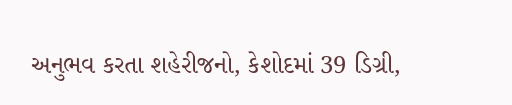અનુભવ કરતા શહેરીજનો, કેશોદમાં 39 ડિગ્રી,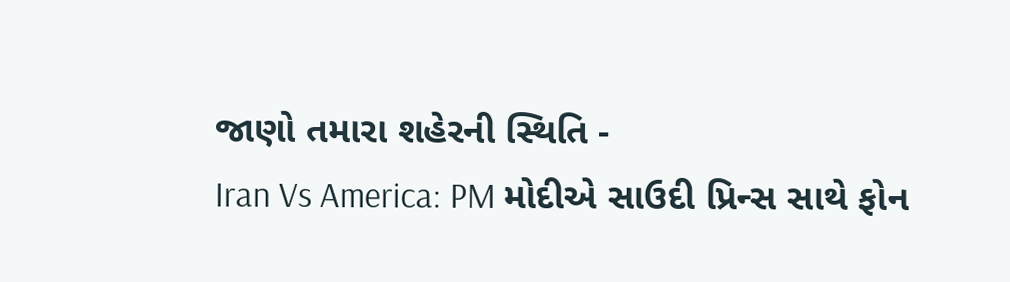જાણો તમારા શહેરની સ્થિતિ -
Iran Vs America: PM મોદીએ સાઉદી પ્રિન્સ સાથે ફોન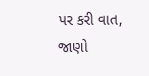પર કરી વાત, જાણો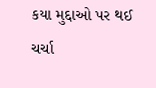કયા મુદ્દાઓ પર થઈ ચર્ચા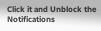Click it and Unblock the Notifications